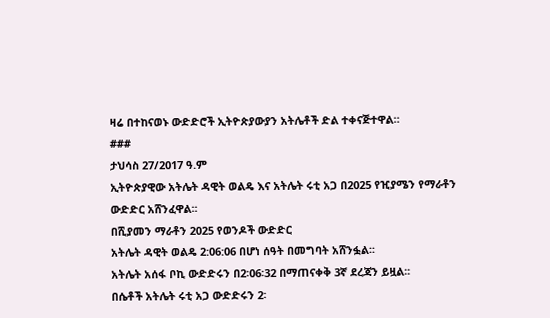ዛሬ በተከናወኑ ውድድሮች ኢትዮጵያውያን አትሌቶች ድል ተቀናጅተዋል።
###
ታህሳስ 27/2017 ዓ.ም
ኢትዮጵያዊው አትሌት ዳዊት ወልዴ እና አትሌት ሩቲ አጋ በ2025 የዢያሜን የማራቶን ውድድር አሸንፈዋል፡፡
በሺያመን ማራቶን 2025 የወንዶች ውድድር
አትሌት ዳዊት ወልዴ 2:06:06 በሆነ ሰዓት በመግባት አሸንፏል፡፡
አትሌት አሰፋ ቦኪ ውድድሩን በ2፡06፡32 በማጠናቀቅ 3ኛ ደረጃን ይዟል፡፡
በሴቶች አትሌት ሩቲ አጋ ውድድሩን 2፡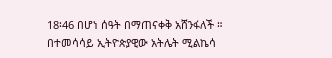18፡46 በሆነ ሰዓት በማጠናቀቅ አሸንፋለች ።
በተመሳሳይ ኢትዮጵያዊው አትሌት ሚልኬሳ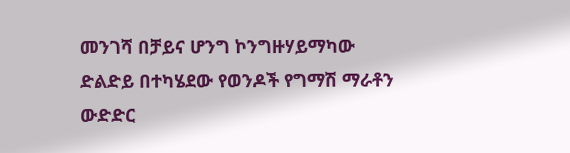መንገሻ በቻይና ሆንግ ኮንግዙሃይማካው ድልድይ በተካሄደው የወንዶች የግማሽ ማራቶን ውድድር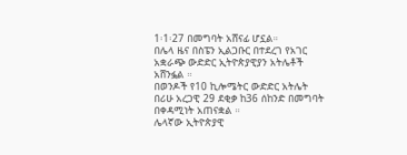1፡1፡27 በመግባት አሸናፊ ሆኗል።
በሌላ ዜና በስፔን ኢልጋቡር በተደረገ የአገር አቋራጭ ውድድር ኢትዮጵያዊያን አትሌቶች አሸንፏል ።
በወንዶች የ10 ኪሎሜትር ውድድር አትሌት በሪሁ አረጋዊ 29 ደቂቃ ከ36 ሰከንድ በመግባት በቀዳሚነት አጠናቋል ።
ሌላኛው ኢትዮጵያዊ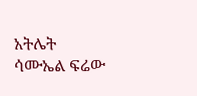አትሌት ሳሙኤል ፍሬው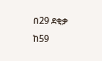በ29 ደቂቃ ከ59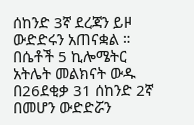ሰከንድ 3ኛ ደረጃን ይዞ ውድድሩን አጠናቋል ።
በሴቶች 5 ኪሎሜትር አትሌት መልክናት ውዱ በ26ደቂቃ 31 ሰከንድ 2ኛ በመሆን ውድድሯን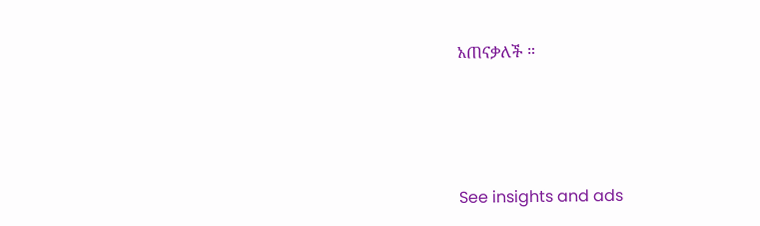አጠናቃለች ።





See insights and ads